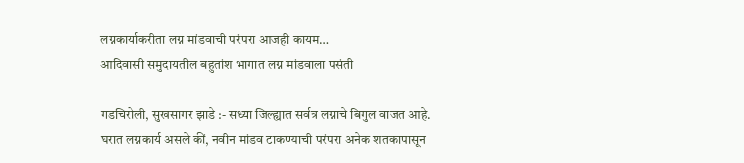लग्नकार्याकरीता लग्न मांडवाची परंपरा आजही कायम…
आदिवासी समुदायतील बहुतांश भागात लग्न मांडवाला पसंती

गडचिरोली, सुखसागर झाडे :- सध्या जिल्ह्यात सर्वत्र लग्नाचे बिगुल वाजत आहे. घरात लग्नकार्य असले कीं, नवीन मांडव टाकण्याची परंपरा अनेक शतकापासून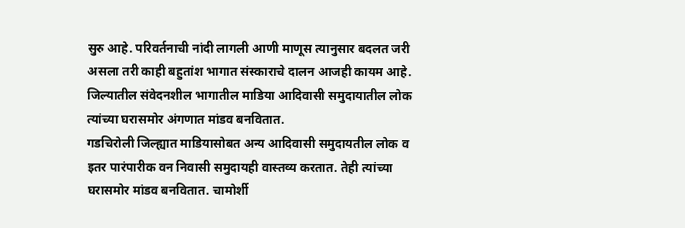सुरु आहे. परिवर्तनाची नांदी लागली आणी माणूस त्यानुसार बदलत जरी असला तरी काही बहुतांश भागात संस्काराचे दालन आजही कायम आहे. जिल्यातील संवेदनशील भागातील माडिया आदिवासी समुदायातील लोक त्यांच्या घरासमोर अंगणात मांडव बनवितात.
गडचिरोली जिल्ह्यात माडियासोबत अन्य आदिवासी समुदायतील लोक व इतर पारंपारीक वन निवासी समुदायही वास्तव्य करतात. तेही त्यांच्या घरासमोर मांडव बनवितात. चामोर्शी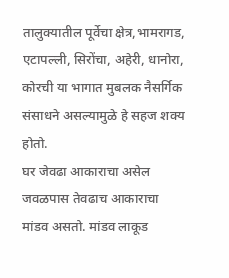तालुक्यातील पूर्वेचा क्षेत्र,भामरागड, एटापल्ली, सिरोंचा, अहेरी, धानोरा, कोरची या भागात मुबलक नैसर्गिक संसाधने असल्यामुळे हे सहज शक्य होतो.
घर जेवढा आकाराचा असेल जवळपास तेवढाच आकाराचा मांडव असतो. मांडव लाकूड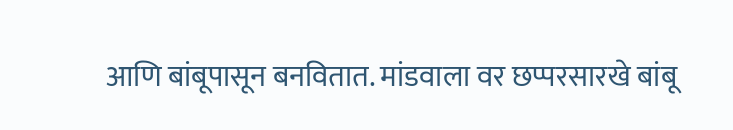आणि बांबूपासून बनवितात. मांडवाला वर छप्परसारखे बांबू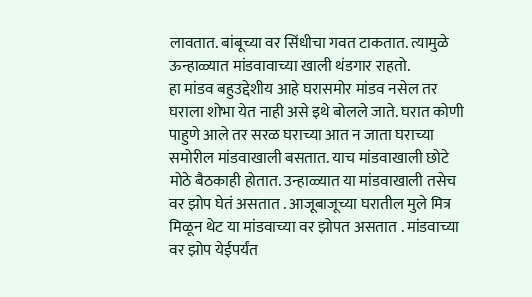लावतात. बांबूच्या वर सिंधीचा गवत टाकतात. त्यामुळे ऊन्हाळ्यात मांडवावाच्या खाली थंडगार राहतो.
हा मांडव बहुउद्देशीय आहे घरासमोर मांडव नसेल तर घराला शोभा येत नाही असे इथे बोलले जाते. घरात कोणी पाहुणे आले तर सरळ घराच्या आत न जाता घराच्या समोरील मांडवाखाली बसतात. याच मांडवाखाली छोटे मोठे बैठकाही होतात. उन्हाळ्यात या मांडवाखाली तसेच वर झोप घेतं असतात . आजूबाजूच्या घरातील मुले मित्र मिळून थेट या मांडवाच्या वर झोपत असतात . मांडवाच्या वर झोप येईपर्यंत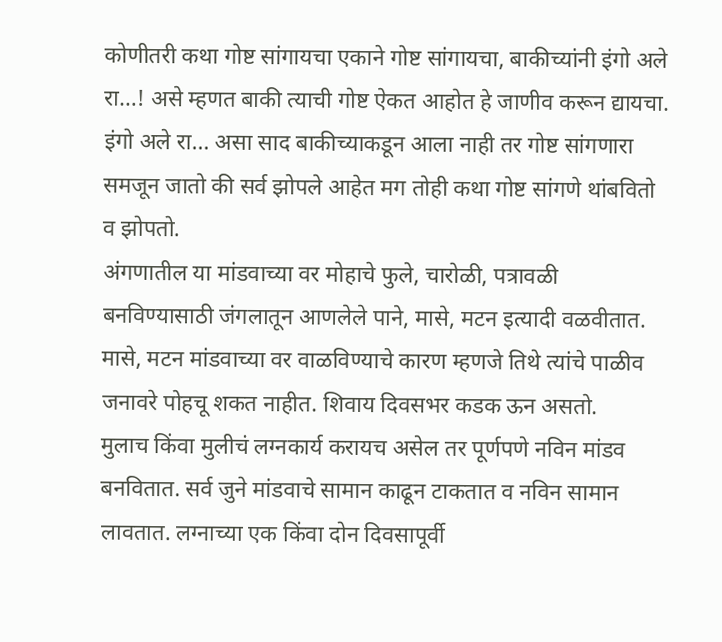कोणीतरी कथा गोष्ट सांगायचा एकाने गोष्ट सांगायचा, बाकीच्यांनी इंगो अले रा…! असे म्हणत बाकी त्याची गोष्ट ऐकत आहोत हे जाणीव करून द्यायचा. इंगो अले रा… असा साद बाकीच्याकडून आला नाही तर गोष्ट सांगणारा समजून जातो की सर्व झोपले आहेत मग तोही कथा गोष्ट सांगणे थांबवितो व झोपतो.
अंगणातील या मांडवाच्या वर मोहाचे फुले, चारोळी, पत्रावळी बनविण्यासाठी जंगलातून आणलेले पाने, मासे, मटन इत्यादी वळवीतात. मासे, मटन मांडवाच्या वर वाळविण्याचे कारण म्हणजे तिथे त्यांचे पाळीव जनावरे पोहचू शकत नाहीत. शिवाय दिवसभर कडक ऊन असतो.
मुलाच किंवा मुलीचं लग्नकार्य करायच असेल तर पूर्णपणे नविन मांडव बनवितात. सर्व जुने मांडवाचे सामान काढून टाकतात व नविन सामान लावतात. लग्नाच्या एक किंवा दोन दिवसापूर्वी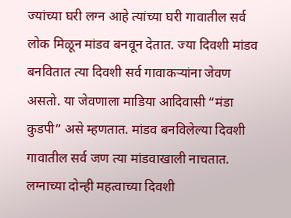ज्यांच्या घरी लग्न आहे त्यांच्या घरी गावातील सर्व लोक मिळून मांडव बनवून देतात. ज्या दिवशी मांडव बनवितात त्या दिवशी सर्व गावाकऱ्यांना जेवण असतो. या जेवणाला माडिया आदिवासी “मंडा कुडपी” असे म्हणतात. मांडव बनविलेल्या दिवशी गावातील सर्व जण त्या मांडवाखाली नाचतात.
लग्नाच्या दोन्ही महत्वाच्या दिवशी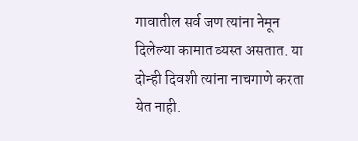गावातील सर्व जण त्यांना नेमून दिलेल्या कामात व्यस्त असतात. या दोन्ही दिवशी त्यांना नाचगाणे करता येत नाही.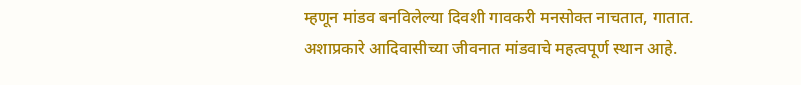म्हणून मांडव बनविलेल्या दिवशी गावकरी मनसोक्त नाचतात, गातात. अशाप्रकारे आदिवासीच्या जीवनात मांडवाचे महत्वपूर्ण स्थान आहे.